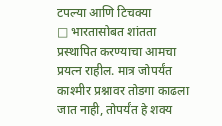टपल्या आणि टिचक्या
□ भारतासोबत शांतता प्रस्थापित करण्याचा आमचा प्रयत्न राहील. मात्र जोपर्यंत काश्मीर प्रश्नावर तोडगा काढला जात नाही, तोपर्यंत हे शक्य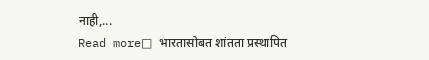नाही,...
Read more□ भारतासोबत शांतता प्रस्थापित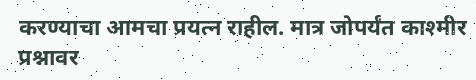करण्याचा आमचा प्रयत्न राहील. मात्र जोपर्यंत काश्मीर प्रश्नावर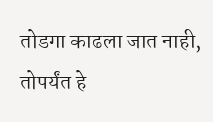तोडगा काढला जात नाही, तोपर्यंत हे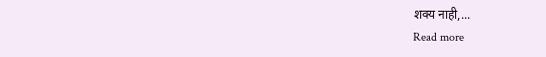शक्य नाही,...
Read more